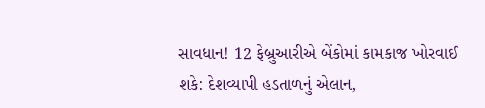સાવધાન! 12 ફેબ્રુઆરીએ બેંકોમાં કામકાજ ખોરવાઈ શકે: દેશવ્યાપી હડતાળનું એલાન,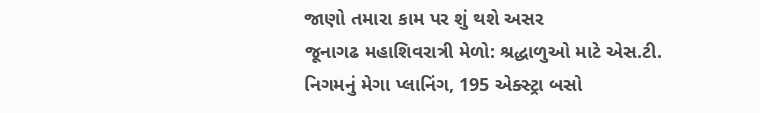જાણો તમારા કામ પર શું થશે અસર
જૂનાગઢ મહાશિવરાત્રી મેળો: શ્રદ્ધાળુઓ માટે એસ.ટી. નિગમનું મેગા પ્લાનિંગ, 195 એક્સ્ટ્રા બસો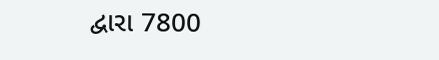દ્વારા 7800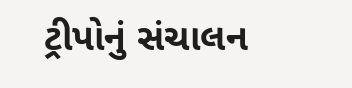ટ્રીપોનું સંચાલન